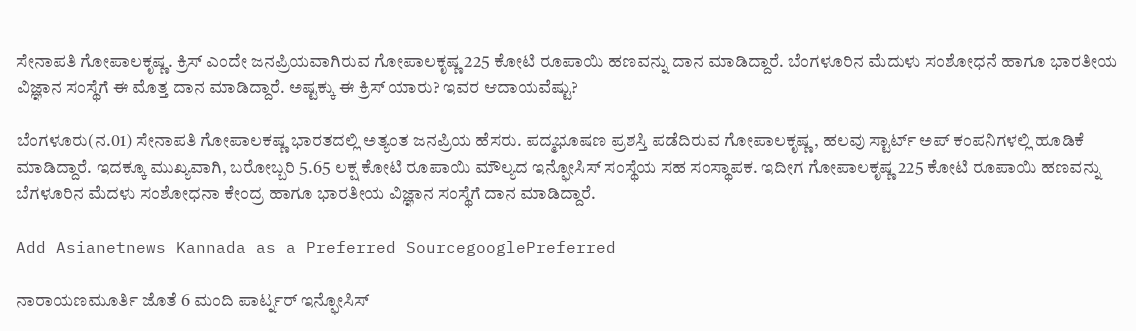ಸೇನಾಪತಿ ಗೋಪಾಲಕೃಷ್ಣ. ಕ್ರಿಸ್ ಎಂದೇ ಜನಪ್ರಿಯವಾಗಿರುವ ಗೋಪಾಲಕೃಷ್ಣ 225 ಕೋಟಿ ರೂಪಾಯಿ ಹಣವನ್ನು ದಾನ ಮಾಡಿದ್ದಾರೆ. ಬೆಂಗಳೂರಿನ ಮೆದುಳು ಸಂಶೋಧನೆ ಹಾಗೂ ಭಾರತೀಯ ವಿಜ್ಞಾನ ಸಂಸ್ಥೆಗೆ ಈ ಮೊತ್ತ ದಾನ ಮಾಡಿದ್ದಾರೆ. ಅಷ್ಟಕ್ಕು ಈ ಕ್ರಿಸ್ ಯಾರು? ಇವರ ಆದಾಯವೆಷ್ಟು?

ಬೆಂಗಳೂರು(ನ.01) ಸೇನಾಪತಿ ಗೋಪಾಲಕಷ್ಣ ಭಾರತದಲ್ಲಿ ಅತ್ಯಂತ ಜನಪ್ರಿಯ ಹೆಸರು. ಪದ್ಮಭೂಷಣ ಪ್ರಶಸ್ತಿ ಪಡೆದಿರುವ ಗೋಪಾಲಕೃಷ್ಣ, ಹಲವು ಸ್ಟಾರ್ಟ್ ಅಪ್ ಕಂಪನಿಗಳಲ್ಲಿ ಹೂಡಿಕೆ ಮಾಡಿದ್ದಾರೆ. ಇದಕ್ಕೂ ಮುಖ್ಯವಾಗಿ, ಬರೋಬ್ಬರಿ 5.65 ಲಕ್ಷ ಕೋಟಿ ರೂಪಾಯಿ ಮೌಲ್ಯದ ಇನ್ಫೋಸಿಸ್ ಸಂಸ್ಥೆಯ ಸಹ ಸಂಸ್ಥಾಪಕ. ಇದೀಗ ಗೋಪಾಲಕೃಷ್ಣ 225 ಕೋಟಿ ರೂಪಾಯಿ ಹಣವನ್ನು ಬೆಗಳೂರಿನ ಮೆದಳು ಸಂಶೋಧನಾ ಕೇಂದ್ರ ಹಾಗೂ ಭಾರತೀಯ ವಿಜ್ಞಾನ ಸಂಸ್ಥೆಗೆ ದಾನ ಮಾಡಿದ್ದಾರೆ.

Add Asianetnews Kannada as a Preferred SourcegooglePreferred

ನಾರಾಯಣಮೂರ್ತಿ ಜೊತೆ 6 ಮಂದಿ ಪಾರ್ಟ್ನರ್ ಇನ್ಫೋಸಿಸ್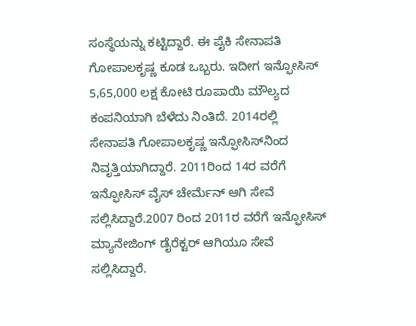ಸಂಸ್ಥೆಯನ್ನು ಕಟ್ಟಿದ್ದಾರೆ. ಈ ಪೈಕಿ ಸೇನಾಪತಿ ಗೋಪಾಲಕೃಷ್ಣ ಕೂಡ ಒಬ್ಬರು. ಇದೀಗ ಇನ್ಫೋಸಿಸ್ 5,65,000 ಲಕ್ಷ ಕೋಟಿ ರೂಪಾಯಿ ಮೌಲ್ಯದ ಕಂಪನಿಯಾಗಿ ಬೆಳೆದು ನಿಂತಿದೆ. 2014ರಲ್ಲಿ ಸೇನಾಪತಿ ಗೋಪಾಲಕೃಷ್ಣ ಇನ್ಫೋಸಿಸ್‌ನಿಂದ ನಿವೃತ್ತಿಯಾಗಿದ್ದಾರೆ. 2011ರಿಂದ 14ರ ವರೆಗೆ ಇನ್ಫೋಸಿಸ್ ವೈಸ್ ಚೇರ್ಮೆನ್ ಆಗಿ ಸೇವೆ ಸಲ್ಲಿಸಿದ್ದಾರೆ.2007 ರಿಂದ 2011ರ ವರೆಗೆ ಇನ್ಫೋಸಿಸ್ ಮ್ಯಾನೇಜಿಂಗ್ ಡೈರೆಕ್ಟರ್ ಆಗಿಯೂ ಸೇವೆ ಸಲ್ಲಿಸಿದ್ದಾರೆ.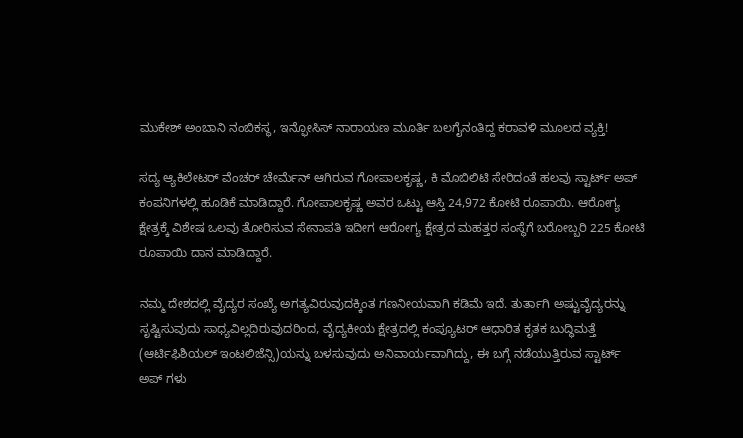ಮುಕೇಶ್ ಅಂಬಾನಿ ನಂಬಿಕಸ್ಥ, ಇನ್ಫೋಸಿಸ್ ನಾರಾಯಣ ಮೂರ್ತಿ ಬಲಗೈನಂತಿದ್ದ ಕರಾವಳಿ ಮೂಲದ ವ್ಯಕ್ತಿ!

ಸದ್ಯ ಆ್ಯಕಿಲೇಟರ್ ವೆಂಚರ್ ಚೇರ್ಮೆನ್ ಆಗಿರುವ ಗೋಪಾಲಕೃಷ್ಣ, ಕಿ ಮೊಬಿಲಿಟಿ ಸೇರಿದಂತೆ ಹಲವು ಸ್ಟಾರ್ಟ್ ಅಪ್ ಕಂಪನಿಗಳಲ್ಲಿ ಹೂಡಿಕೆ ಮಾಡಿದ್ದಾರೆ. ಗೋಪಾಲಕೃಷ್ಣ ಅವರ ಒಟ್ಟು ಆಸ್ತಿ 24,972 ಕೋಟಿ ರೂಪಾಯಿ. ಆರೋಗ್ಯ ಕ್ಷೇತ್ರಕ್ಕೆ ವಿಶೇಷ ಒಲವು ತೋರಿಸುವ ಸೇನಾಪತಿ ಇದೀಗ ಆರೋಗ್ಯ ಕ್ಷೇತ್ರದ ಮಹತ್ತರ ಸಂಸ್ಥೆಗೆ ಬರೋಬ್ಬರಿ 225 ಕೋಟಿ ರೂಪಾಯಿ ದಾನ ಮಾಡಿದ್ದಾರೆ.

ನಮ್ಮ ದೇಶದಲ್ಲಿ ವೈದ್ಯರ ಸಂಖ್ಯೆ ಅಗತ್ಯವಿರುವುದಕ್ಕಿಂತ ಗಣನೀಯವಾಗಿ ಕಡಿಮೆ ಇದೆ. ತುರ್ತಾಗಿ ಅಷ್ಟುವೈದ್ಯರನ್ನು ಸೃಷ್ಟಿಸುವುದು ಸಾಧ್ಯವಿಲ್ಲದಿರುವುದರಿಂದ, ವೈದ್ಯಕೀಯ ಕ್ಷೇತ್ರದಲ್ಲಿ ಕಂಪ್ಯೂಟರ್‌ ಆಧಾರಿತ ಕೃತಕ ಬುದ್ಧಿಮತ್ತೆ (ಆರ್ಟಿಫಿಶಿಯಲ್‌ ಇಂಟಲಿಜೆನ್ಸಿ)ಯನ್ನು ಬಳಸುವುದು ಅನಿವಾರ್ಯವಾಗಿದ್ದು, ಈ ಬಗ್ಗೆ ನಡೆಯುತ್ತಿರುವ ಸ್ಟಾರ್ಟ್‌ ಅಪ್‌ ಗಳು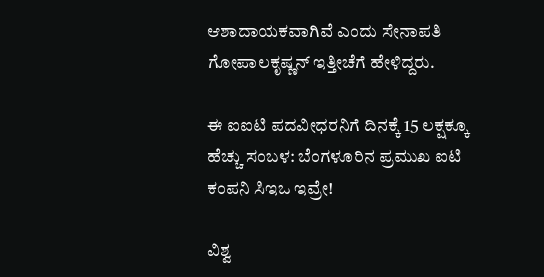ಆಶಾದಾಯಕವಾಗಿವೆ ಎಂದು ಸೇನಾಪತಿ ಗೋಪಾಲಕೃಷ್ಣನ್‌ ಇತ್ತೀಚೆಗೆ ಹೇಳಿದ್ದರು.

ಈ ಐಐಟಿ ಪದವೀಧರನಿಗೆ ದಿನಕ್ಕೆ 15 ಲಕ್ಷಕ್ಕೂ ಹೆಚ್ಚು ಸಂಬಳ: ಬೆಂಗಳೂರಿನ ಪ್ರಮುಖ ಐಟಿ ಕಂಪನಿ ಸಿಇಒ ಇವ್ರೇ!

ವಿಶ್ವ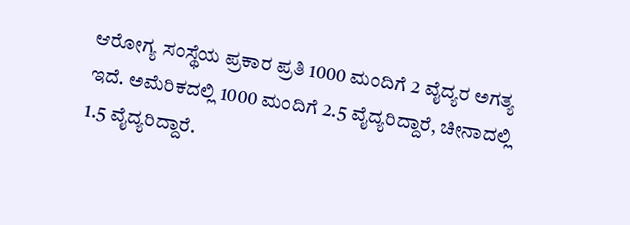ಆರೋಗ್ಯ ಸಂಸ್ಥೆಯ ಪ್ರಕಾರ ಪ್ರತಿ 1000 ಮಂದಿಗೆ 2 ವೈದ್ಯರ ಅಗತ್ಯ ಇದೆ. ಅಮೆರಿಕದಲ್ಲಿ 1000 ಮಂದಿಗೆ 2.5 ವೈದ್ಯರಿದ್ದಾರೆ, ಚೀನಾದಲ್ಲಿ 1.5 ವೈದ್ಯರಿದ್ದಾರೆ.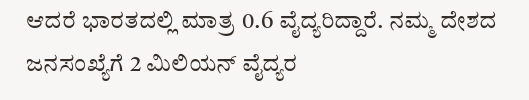ಆದರೆ ಭಾರತದಲ್ಲಿ ಮಾತ್ರ 0.6 ವೈದ್ಯರಿದ್ದಾರೆ. ನಮ್ಮ ದೇಶದ ಜನಸಂಖ್ಯೆಗೆ 2 ಮಿಲಿಯನ್‌ ವೈದ್ಯರ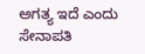ಅಗತ್ಯ ಇದೆ ಎಂದು ಸೇನಾಪತಿ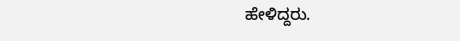ಹೇಳಿದ್ದರು.